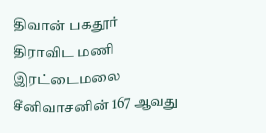திவான் பகதூர் திராவிட மணி இரட்டைமலை சீனிவாசனின் 167 ஆவது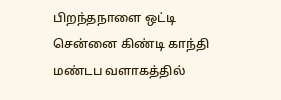பிறந்தநாளை ஒட்டி சென்னை கிண்டி காந்தி மண்டப வளாகத்தில்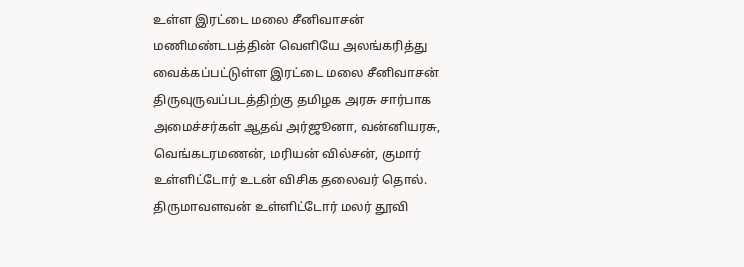உள்ள இரட்டை மலை சீனிவாசன் மணிமண்டபத்தின் வெளியே அலங்கரித்து வைக்கப்பட்டுள்ள இரட்டை மலை சீனிவாசன் திருவுருவப்படத்திற்கு தமிழக அரசு சார்பாக அமைச்சர்கள் ஆதவ் அர்ஜூனா, வன்னியரசு, வெங்கடரமணன், மரியன் வில்சன், குமார் உள்ளிட்டோர் உடன் விசிக தலைவர் தொல்.
திருமாவளவன் உள்ளிட்டோர் மலர் தூவி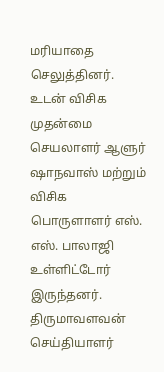மரியாதை செலுத்தினர்.
உடன் விசிக முதன்மை செயலாளர் ஆளுர் ஷாநவாஸ் மற்றும் விசிக பொருளாளர் எஸ். எஸ். பாலாஜி உள்ளிட்டோர் இருந்தனர்.
திருமாவளவன் செய்தியாளர்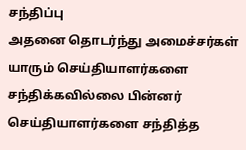சந்திப்பு
அதனை தொடர்ந்து அமைச்சர்கள் யாரும் செய்தியாளர்களை சந்திக்கவில்லை பின்னர் செய்தியாளர்களை சந்தித்த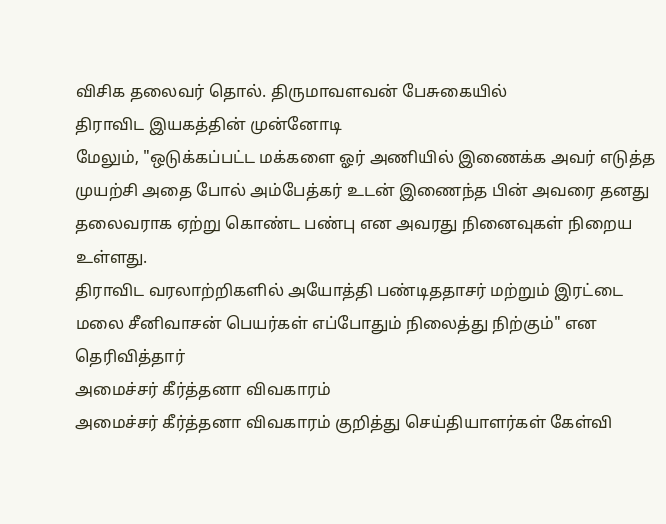விசிக தலைவர் தொல். திருமாவளவன் பேசுகையில்
திராவிட இயகத்தின் முன்னோடி
மேலும், "ஒடுக்கப்பட்ட மக்களை ஓர் அணியில் இணைக்க அவர் எடுத்த முயற்சி அதை போல் அம்பேத்கர் உடன் இணைந்த பின் அவரை தனது தலைவராக ஏற்று கொண்ட பண்பு என அவரது நினைவுகள் நிறைய உள்ளது.
திராவிட வரலாற்றிகளில் அயோத்தி பண்டிததாசர் மற்றும் இரட்டை மலை சீனிவாசன் பெயர்கள் எப்போதும் நிலைத்து நிற்கும்" என தெரிவித்தார்
அமைச்சர் கீர்த்தனா விவகாரம்
அமைச்சர் கீர்த்தனா விவகாரம் குறித்து செய்தியாளர்கள் கேள்வி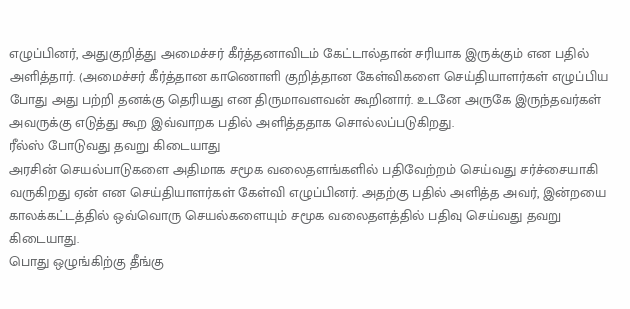எழுப்பினர், அதுகுறித்து அமைச்சர் கீர்த்தனாவிடம் கேட்டால்தான் சரியாக இருக்கும் என பதில் அளித்தார். (அமைச்சர் கீர்த்தான காணொளி குறித்தான கேள்விகளை செய்தியாளர்கள் எழுப்பிய போது அது பற்றி தனக்கு தெரியது என திருமாவளவன் கூறினார். உடனே அருகே இருந்தவர்கள் அவருக்கு எடுத்து கூற இவ்வாறக பதில் அளித்ததாக சொல்லப்படுகிறது.
ரீல்ஸ் போடுவது தவறு கிடையாது
அரசின் செயல்பாடுகளை அதிமாக சமூக வலைதளங்களில் பதிவேற்றம் செய்வது சர்ச்சையாகி வருகிறது ஏன் என செய்தியாளர்கள் கேள்வி எழுப்பினர். அதற்கு பதில் அளித்த அவர், இன்றயை காலக்கட்டத்தில் ஒவ்வொரு செயல்களையும் சமூக வலைதளத்தில் பதிவு செய்வது தவறு கிடையாது.
பொது ஒழுங்கிற்கு தீங்கு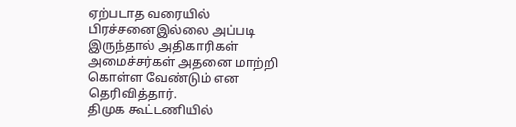ஏற்படாத வரையில் பிரச்சனைஇல்லை அப்படி இருந்தால் அதிகாரிகள் அமைச்சர்கள் அதனை மாற்றி கொள்ள வேண்டும் என தெரிவித்தார்.
திமுக கூட்டணியில்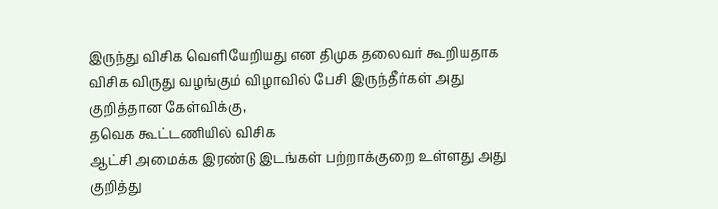இருந்து விசிக வெளியேறியது என திமுக தலைவர் கூறியதாக விசிக விருது வழங்கும் விழாவில் பேசி இருந்தீர்கள் அது குறித்தான கேள்விக்கு,
தவெக கூட்டணியில் விசிக
ஆட்சி அமைக்க இரண்டு இடங்கள் பற்றாக்குறை உள்ளது அது குறித்து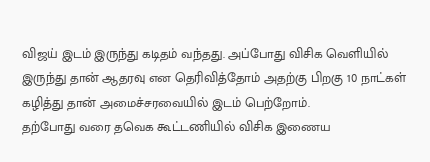விஜய் இடம் இருந்து கடிதம் வந்தது. அப்போது விசிக வெளியில் இருந்து தான் ஆதரவு என தெரிவித்தோம் அதற்கு பிறகு 10 நாட்கள் கழித்து தான் அமைச்சரவையில் இடம் பெற்றோம்.
தற்போது வரை தவெக கூட்டணியில் விசிக இணைய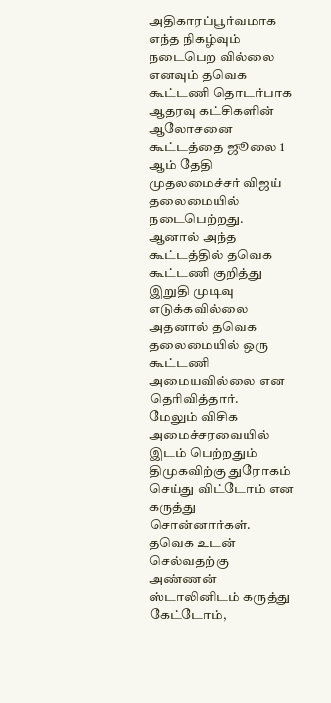அதிகாரப்பூர்வமாக எந்த நிகழ்வும் நடைபெற வில்லை எனவும் தவெக கூட்டணி தொடர்பாக ஆதரவு கட்சிகளின் ஆலோசனை கூட்டத்தை ஜூலை 1 ஆம் தேதி முதலமைச்சர் விஜய் தலைமையில் நடைபெற்றது.
ஆனால் அந்த கூட்டத்தில் தவெக கூட்டணி குறித்து இறுதி முடிவு எடுக்கவில்லை அதனால் தவெக தலைமையில் ஒரு கூட்டணி அமையவில்லை என தெரிவித்தார்.
மேலும் விசிக அமைச்சரவையில் இடம் பெற்றதும் திமுகவிற்கு துரோகம் செய்து விட்டோம் என கருத்து சொன்னார்கள். தவெக உடன் செல்வதற்கு அண்ணன் ஸ்டாலினிடம் கருத்து கேட்டோம்,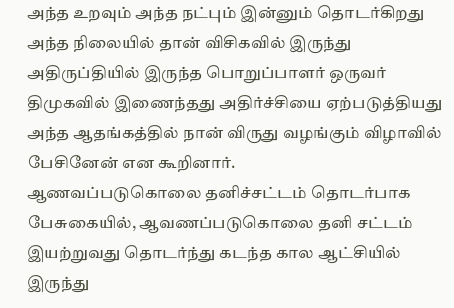அந்த உறவும் அந்த நட்பும் இன்னும் தொடர்கிறது அந்த நிலையில் தான் விசிகவில் இருந்து அதிருப்தியில் இருந்த பொறுப்பாளர் ஒருவர் திமுகவில் இணைந்தது அதிர்ச்சியை ஏற்படுத்தியது அந்த ஆதங்கத்தில் நான் விருது வழங்கும் விழாவில் பேசினேன் என கூறினார்.
ஆணவப்படுகொலை தனிச்சட்டம் தொடர்பாக பேசுகையில், ஆவணப்படுகொலை தனி சட்டம் இயற்றுவது தொடர்ந்து கடந்த கால ஆட்சியில் இருந்து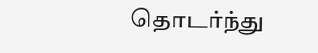தொடர்ந்து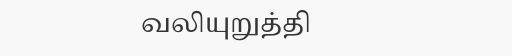வலியுறுத்தி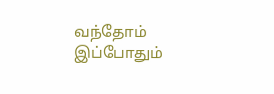வந்தோம் இப்போதும்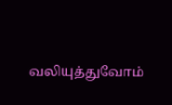வலியுத்துவோம்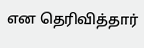என தெரிவித்தார்